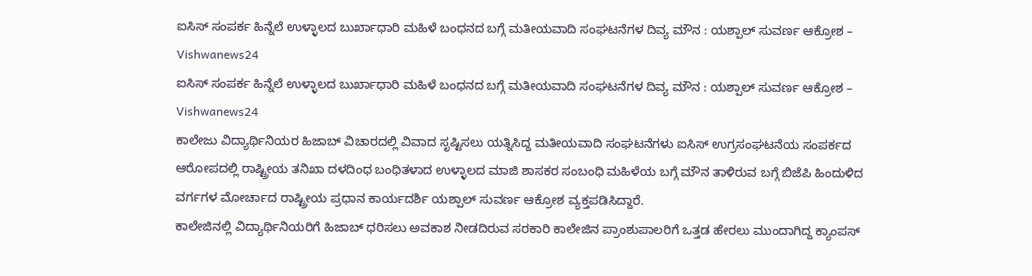ಐಸಿಸ್ ಸಂಪರ್ಕ ಹಿನ್ನೆಲೆ ಉಳ್ಳಾಲದ ಬುರ್ಖಾಧಾರಿ ಮಹಿಳೆ ಬಂಧನದ ಬಗ್ಗೆ ಮತೀಯವಾದಿ ಸಂಘಟನೆಗಳ ದಿವ್ಯ ಮೌನ : ಯಶ್ಪಾಲ್ ಸುವರ್ಣ ಆಕ್ರೋಶ – Vishwanews24
ಐಸಿಸ್ ಸಂಪರ್ಕ ಹಿನ್ನೆಲೆ ಉಳ್ಳಾಲದ ಬುರ್ಖಾಧಾರಿ ಮಹಿಳೆ ಬಂಧನದ ಬಗ್ಗೆ ಮತೀಯವಾದಿ ಸಂಘಟನೆಗಳ ದಿವ್ಯ ಮೌನ : ಯಶ್ಪಾಲ್ ಸುವರ್ಣ ಆಕ್ರೋಶ – Vishwanews24
ಕಾಲೇಜು ವಿದ್ಯಾರ್ಥಿನಿಯರ ಹಿಜಾಬ್ ವಿಚಾರದಲ್ಲಿ ವಿವಾದ ಸೃಷ್ಟಿಸಲು ಯತ್ನಿಸಿದ್ದ ಮತೀಯವಾದಿ ಸಂಘಟನೆಗಳು ಐಸಿಸ್ ಉಗ್ರಸಂಘಟನೆಯ ಸಂಪರ್ಕದ ಆರೋಪದಲ್ಲಿ ರಾಷ್ಟ್ರೀಯ ತನಿಖಾ ದಳದಿಂಧ ಬಂಧಿತಳಾದ ಉಳ್ಳಾಲದ ಮಾಜಿ ಶಾಸಕರ ಸಂಬಂಧಿ ಮಹಿಳೆಯ ಬಗ್ಗೆ ಮೌನ ತಾಳಿರುವ ಬಗ್ಗೆ ಬಿಜೆಪಿ ಹಿಂದುಳಿದ ವರ್ಗಗಳ ಮೋರ್ಚಾದ ರಾಷ್ಟ್ರೀಯ ಪ್ರಧಾನ ಕಾರ್ಯದರ್ಶಿ ಯಶ್ಪಾಲ್ ಸುವರ್ಣ ಆಕ್ರೋಶ ವ್ಯಕ್ತಪಡಿಸಿದ್ದಾರೆ.
ಕಾಲೇಜಿನಲ್ಲಿ ವಿದ್ಯಾರ್ಥಿನಿಯರಿಗೆ ಹಿಜಾಬ್ ಧರಿಸಲು ಅವಕಾಶ ನೀಡದಿರುವ ಸರಕಾರಿ ಕಾಲೇಜಿನ ಪ್ರಾಂಶುಪಾಲರಿಗೆ ಒತ್ತಡ ಹೇರಲು ಮುಂದಾಗಿದ್ದ ಕ್ಯಾಂಪಸ್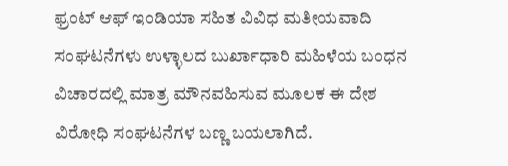ಫ್ರಂಟ್ ಆಫ್ ಇಂಡಿಯಾ ಸಹಿತ ವಿವಿಧ ಮತೀಯವಾದಿ ಸಂಘಟನೆಗಳು ಉಳ್ಳಾಲದ ಬುರ್ಖಾಧಾರಿ ಮಹಿಳೆಯ ಬಂಧನ ವಿಚಾರದಲ್ಲಿ ಮಾತ್ರ ಮೌನವಹಿಸುವ ಮೂಲಕ ಈ ದೇಶ ವಿರೋಧಿ ಸಂಘಟನೆಗಳ ಬಣ್ಣ ಬಯಲಾಗಿದೆ.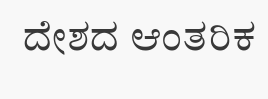ದೇಶದ ಆಂತರಿಕ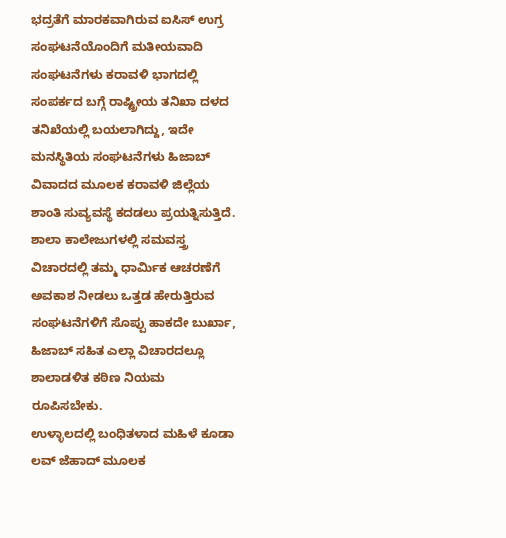ಭದ್ರತೆಗೆ ಮಾರಕವಾಗಿರುವ ಐಸಿಸ್ ಉಗ್ರ ಸಂಘಟನೆಯೊಂದಿಗೆ ಮತೀಯವಾದಿ ಸಂಘಟನೆಗಳು ಕರಾವಳಿ ಭಾಗದಲ್ಲಿ ಸಂಪರ್ಕದ ಬಗ್ಗೆ ರಾಷ್ಟ್ರೀಯ ತನಿಖಾ ದಳದ ತನಿಖೆಯಲ್ಲಿ ಬಯಲಾಗಿದ್ದು, ಇದೇ ಮನಸ್ಥಿತಿಯ ಸಂಘಟನೆಗಳು ಹಿಜಾಬ್ ವಿವಾದದ ಮೂಲಕ ಕರಾವಳಿ ಜಿಲ್ಲೆಯ ಶಾಂತಿ ಸುವ್ಯವಸ್ಥೆ ಕದಡಲು ಪ್ರಯತ್ನಿಸುತ್ತಿದೆ.
ಶಾಲಾ ಕಾಲೇಜುಗಳಲ್ಲಿ ಸಮವಸ್ತ್ರ ವಿಚಾರದಲ್ಲಿ ತಮ್ಮ ಧಾರ್ಮಿಕ ಆಚರಣೆಗೆ ಅವಕಾಶ ನೀಡಲು ಒತ್ತಡ ಹೇರುತ್ತಿರುವ ಸಂಘಟನೆಗಳಿಗೆ ಸೊಪ್ಪು ಹಾಕದೇ ಬುರ್ಖಾ, ಹಿಜಾಬ್ ಸಹಿತ ಎಲ್ಲಾ ವಿಚಾರದಲ್ಲೂ ಶಾಲಾಡಳಿತ ಕಠಿಣ ನಿಯಮ ರೂಪಿಸಬೇಕು.
ಉಳ್ಳಾಲದಲ್ಲಿ ಬಂಧಿತಳಾದ ಮಹಿಳೆ ಕೂಡಾ ಲವ್ ಜೆಹಾದ್ ಮೂಲಕ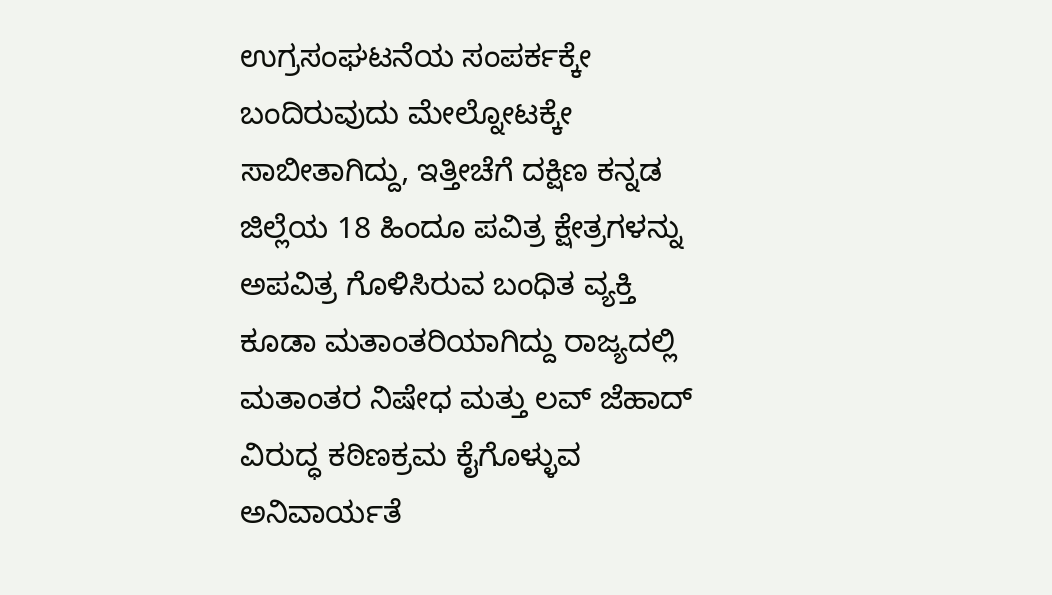ಉಗ್ರಸಂಘಟನೆಯ ಸಂಪರ್ಕಕ್ಕೇ ಬಂದಿರುವುದು ಮೇಲ್ನೋಟಕ್ಕೇ ಸಾಬೀತಾಗಿದ್ದು, ಇತ್ತೀಚೆಗೆ ದಕ್ಷಿಣ ಕನ್ನಡ ಜಿಲ್ಲೆಯ 18 ಹಿಂದೂ ಪವಿತ್ರ ಕ್ಷೇತ್ರಗಳನ್ನು ಅಪವಿತ್ರ ಗೊಳಿಸಿರುವ ಬಂಧಿತ ವ್ಯಕ್ತಿ ಕೂಡಾ ಮತಾಂತರಿಯಾಗಿದ್ದು ರಾಜ್ಯದಲ್ಲಿ ಮತಾಂತರ ನಿಷೇಧ ಮತ್ತು ಲವ್ ಜೆಹಾದ್ ವಿರುದ್ಧ ಕಠಿಣಕ್ರಮ ಕೈಗೊಳ್ಳುವ ಅನಿವಾರ್ಯತೆ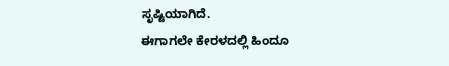ಸೃಷ್ಟಿಯಾಗಿದೆ.
ಈಗಾಗಲೇ ಕೇರಳದಲ್ಲಿ ಹಿಂದೂ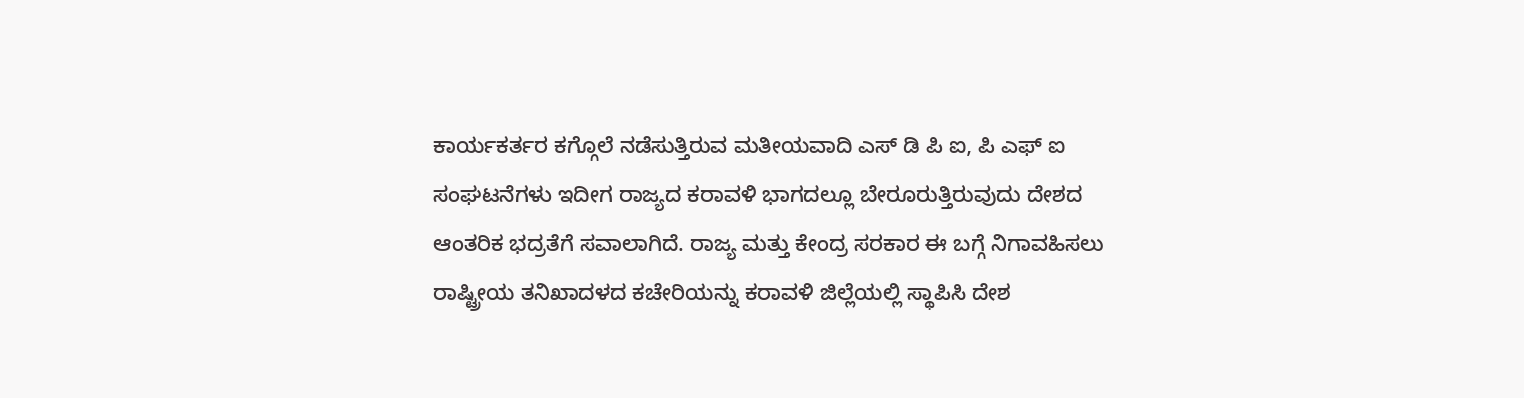ಕಾರ್ಯಕರ್ತರ ಕಗ್ಗೊಲೆ ನಡೆಸುತ್ತಿರುವ ಮತೀಯವಾದಿ ಎಸ್ ಡಿ ಪಿ ಐ, ಪಿ ಎಫ್ ಐ ಸಂಘಟನೆಗಳು ಇದೀಗ ರಾಜ್ಯದ ಕರಾವಳಿ ಭಾಗದಲ್ಲೂ ಬೇರೂರುತ್ತಿರುವುದು ದೇಶದ ಆಂತರಿಕ ಭದ್ರತೆಗೆ ಸವಾಲಾಗಿದೆ. ರಾಜ್ಯ ಮತ್ತು ಕೇಂದ್ರ ಸರಕಾರ ಈ ಬಗ್ಗೆ ನಿಗಾವಹಿಸಲು ರಾಷ್ಟ್ರೀಯ ತನಿಖಾದಳದ ಕಚೇರಿಯನ್ನು ಕರಾವಳಿ ಜಿಲ್ಲೆಯಲ್ಲಿ ಸ್ಥಾಪಿಸಿ ದೇಶ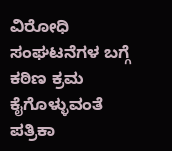ವಿರೋಧಿ ಸಂಘಟನೆಗಳ ಬಗ್ಗೆ ಕಠಿಣ ಕ್ರಮ ಕೈಗೊಳ್ಳುವಂತೆ ಪತ್ರಿಕಾ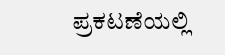ಪ್ರಕಟಣೆಯಲ್ಲಿ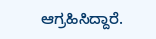ಆಗ್ರಹಿಸಿದ್ದಾರೆ.